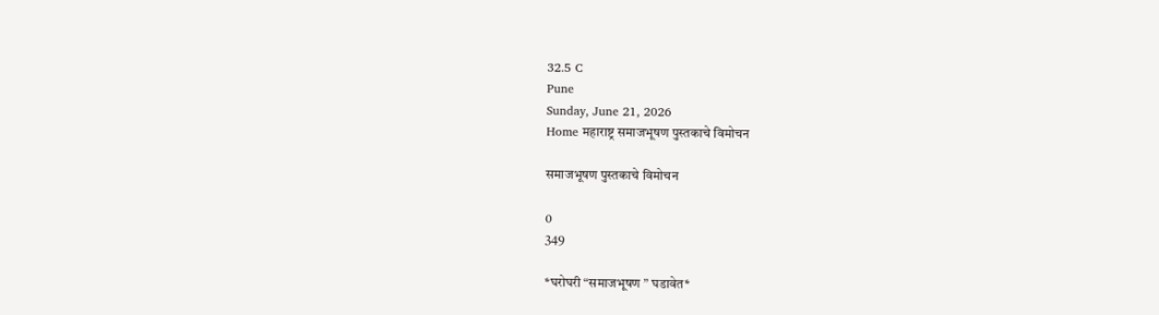32.5 C
Pune
Sunday, June 21, 2026
Home महाराष्ट्र समाजभूषण पुस्तकाचे विमोचन

समाजभूषण पुस्तकाचे विमोचन

0
349

*घरोघरी “समाजभूषण ” घडावेत*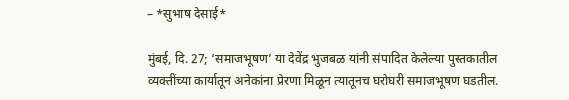– *सुभाष देसाई*

मुंबई, दि. 27; ‘समाजभूषण’ या देवेंद्र भुजबळ यांनी संपादित केलेल्या पुस्तकातील व्यक्तींच्या कार्यातून अनेकांना प्रेरणा मिळून त्यातूनच घरोघरी समाजभूषण घडतील.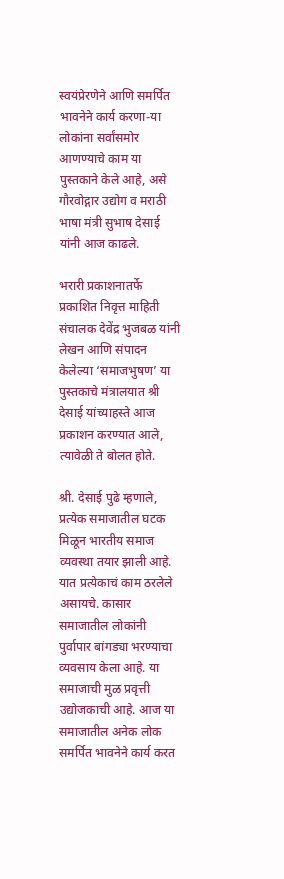स्वयंप्रेरणेने आणि समर्पित भावनेने कार्य करणा-या लोकांना सर्वांसमोर आणण्याचे काम या पुस्तकाने केले आहे, असे गौरवोद्गार उद्योग व मराठी भाषा मंत्री सुभाष देसाई यांनी आज काढले.

भरारी प्रकाशनातर्फे प्रकाशित निवृत्त माहिती संचालक देवेंद्र भुजबळ यांनी लेखन आणि संपादन केलेल्या ‘समाजभुषण’ या पुस्तकाचे मंत्रालयात श्री देसाई यांच्याहस्ते आज प्रकाशन करण्यात आले, त्यावेळी ते बोलत होते.

श्री. देसाई पुढे म्हणाले, प्रत्येक समाजातील घटक मिळून भारतीय समाज व्यवस्था तयार झाली आहे. यात प्रत्येकाचं काम ठरलेले असायचे. कासार समाजातील लोकांनी पुर्वापार बांगड्या भरण्याचा व्यवसाय केला आहे. या समाजाची मुळ प्रवृत्ती उद्योजकाची आहे. आज या समाजातील अनेक लोक समर्पित भावनेने कार्य करत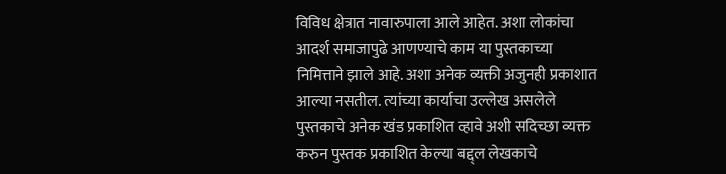विविध क्षेत्रात नावारुपाला आले आहेत. अशा लोकांचा आदर्श समाजापुढे आणण्याचे काम या पुस्तकाच्या निमित्ताने झाले आहे. अशा अनेक व्यक्ती अजुनही प्रकाशात आल्या नसतील. त्यांच्या कार्याचा उल्लेख असलेले पुस्तकाचे अनेक खंड प्रकाशित व्हावे अशी सदिच्छा व्यक्त करुन पुस्तक प्रकाशित केल्या बद्द्ल लेखकाचे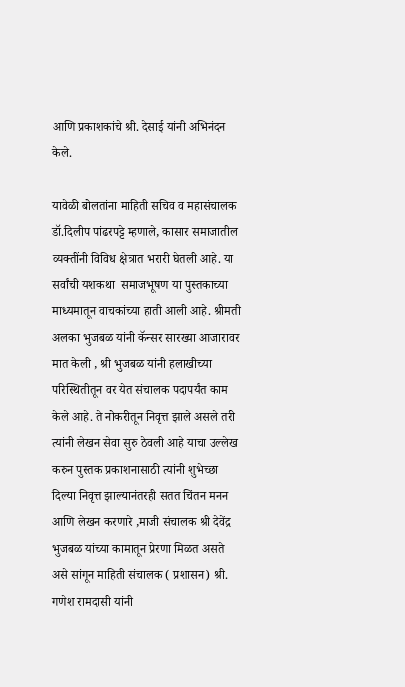आणि प्रकाशकांचे श्री. देसाई यांनी अभिनंदन केले.

यावेळी बोलतांना माहिती सचिव व महासंचालक डॉ.दिलीप पांढरपट्टे म्हणाले, कासार समाजातील व्यक्तींनी विविध क्षेत्रात भरारी घेतली आहे. या सर्वांची यशकथा  समाजभूषण या पुस्तकाच्या माध्यमातून वाचकांच्या हाती आली आहे. श्रीमती अलका भुजबळ यांनी कॅन्सर सारख्या आजारावर मात केली , श्री भुजबळ यांनी हलाखीच्या परिस्थितीतून वर येत संचालक पदापर्यंत काम केले आहे. ते नोकरीतून निवृत्त झाले असले तरी त्यांनी लेखन सेवा सुरु ठेवली आहे याचा उल्लेख करुन पुस्तक प्रकाशनासाठी त्यांनी शुभेच्छा दिल्या निवृत्त झाल्यानंतरही सतत चिंतन मनन आणि लेखन करणारे ,माजी संचालक श्री देवेंद्र भुजबळ यांच्या कामातून प्रेरणा मिळत असते असे सांगून माहिती संचालक ( प्रशासन) श्री. गणेश रामदासी यांनी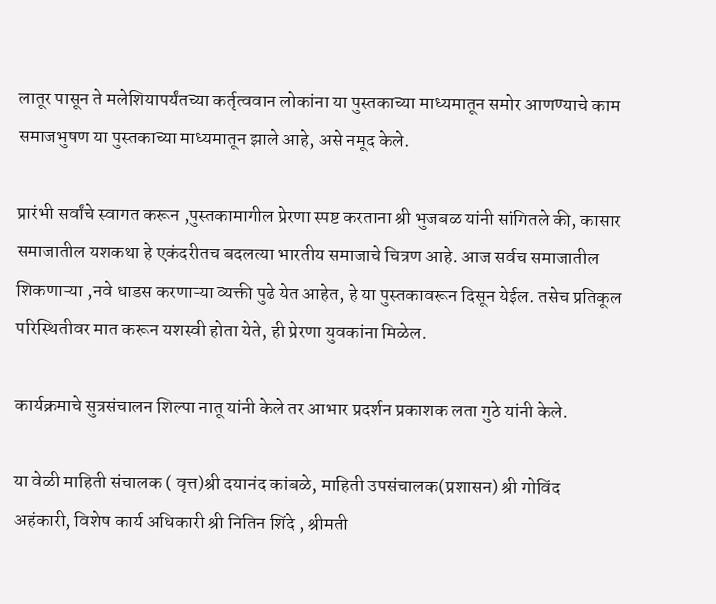लातूर पासून ते मलेशियापर्यंतच्या कर्तृत्ववान लोकांना या पुस्तकाच्या माध्यमातून समोर आणण्याचे काम समाजभुषण या पुस्तकाच्या माध्यमातून झाले आहे, असे नमूद केले.

प्रारंभी सर्वांचे स्वागत करून ,पुस्तकामागील प्रेरणा स्पष्ट करताना श्री भुजबळ यांनी सांगितले की, कासार समाजातील यशकथा हे एकंदरीतच बदलत्या भारतीय समाजाचे चित्रण आहे. आज सर्वच समाजातील शिकणाऱ्या ,नवे धाडस करणाऱ्या व्यक्ती पुढे येत आहेत, हे या पुस्तकावरून दिसून येईल. तसेच प्रतिकूल परिस्थितीवर मात करून यशस्वी होता येते, ही प्रेरणा युवकांना मिळेल.

कार्यक्रमाचे सुत्रसंचालन शिल्पा नातू यांनी केले तर आभार प्रदर्शन प्रकाशक लता गुठे यांनी केले.

या वेळी माहिती संचालक ( वृत्त)श्री दयानंद कांबळे, माहिती उपसंचालक(प्रशासन) श्री गोविंद अहंकारी, विशेष कार्य अधिकारी श्री नितिन शिंदे , श्रीमती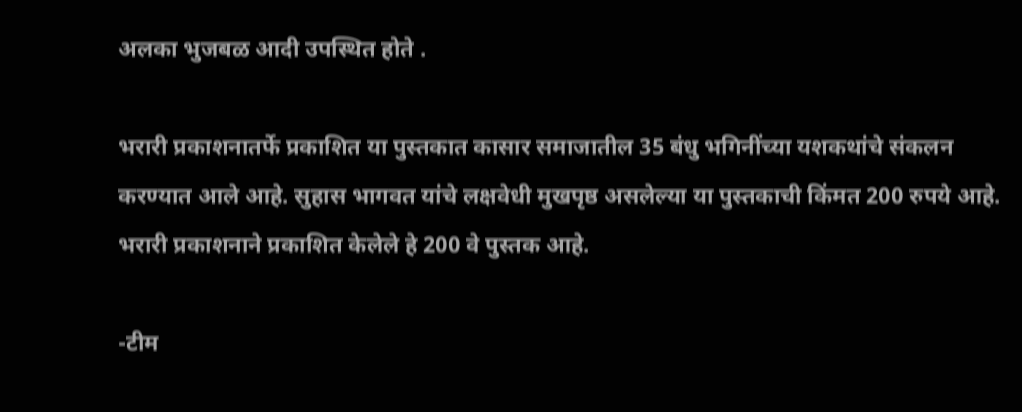अलका भुजबळ आदी उपस्थित होते .

भरारी प्रकाशनातर्फे प्रकाशित या पुस्तकात कासार समाजातील 35 बंधु भगिनींच्या यशकथांचे संकलन करण्यात आले आहे. सुहास भागवत यांचे लक्षवेधी मुखपृष्ठ असलेल्या या पुस्तकाची किंमत 200 रुपये आहे. भरारी प्रकाशनाने प्रकाशित केलेले हे 200 वे पुस्तक आहे.

-टीम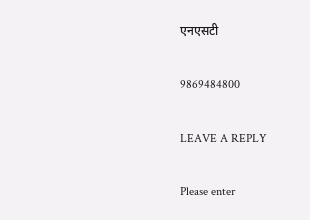एनएसटी

9869484800

LEAVE A REPLY

Please enter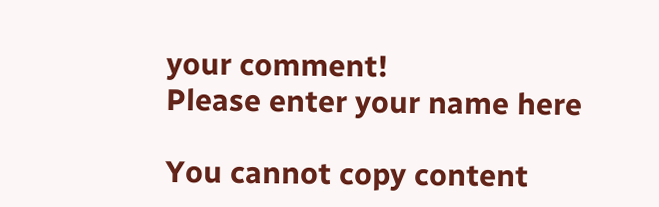your comment!
Please enter your name here

You cannot copy content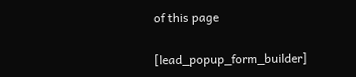of this page

[lead_popup_form_builder]